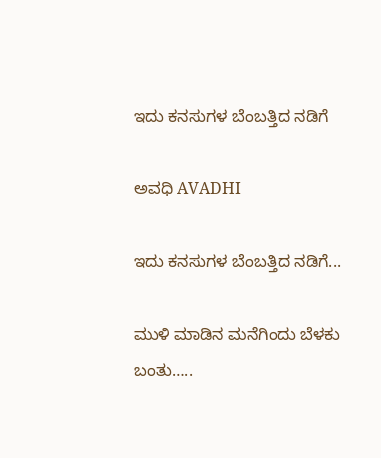ಇದು ಕನಸುಗಳ ಬೆಂಬತ್ತಿದ ನಡಿಗೆ‍

ಅವಧಿ AVADHI

ಇದು ಕನಸುಗಳ ಬೆಂಬತ್ತಿದ ನಡಿಗೆ...

ಮುಳಿ ಮಾಡಿನ ಮನೆಗಿಂದು ಬೆಳಕು ಬಂತು…..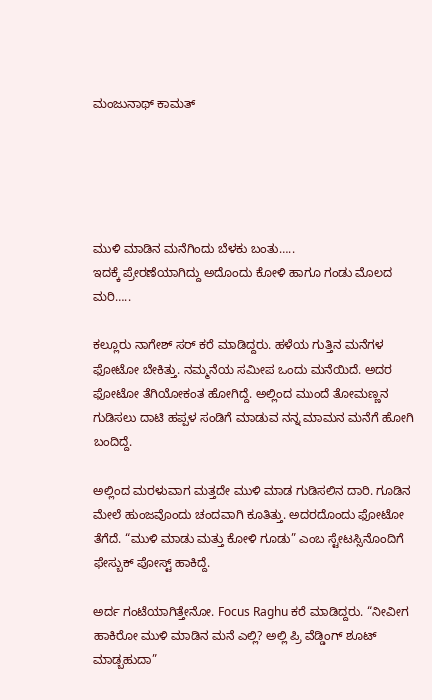ಮಂಜುನಾಥ್ ಕಾಮತ್





ಮುಳಿ ಮಾಡಿನ ಮನೆಗಿಂದು ಬೆಳಕು ಬಂತು…..
ಇದಕ್ಕೆ ಪ್ರೇರಣೆಯಾಗಿದ್ದು ಅದೊಂದು ಕೋಳಿ ಹಾಗೂ ಗಂಡು ಮೊಲದ ಮರಿ…..

ಕಲ್ಲೂರು ನಾಗೇಶ್ ಸರ್ ಕರೆ ಮಾಡಿದ್ದರು. ಹಳೆಯ ಗುತ್ತಿನ ಮನೆಗಳ ಫೋಟೋ ಬೇಕಿತ್ತು. ನಮ್ಮನೆಯ ಸಮೀಪ ಒಂದು ಮನೆಯಿದೆ. ಅದರ ಫೋಟೋ ತೆಗಿಯೋಕಂತ ಹೋಗಿದ್ದೆ. ಅಲ್ಲಿಂದ ಮುಂದೆ ತೋಮಣ್ಣನ ಗುಡಿಸಲು ದಾಟಿ ಹಪ್ಪಳ ಸಂಡಿಗೆ ಮಾಡುವ ನನ್ನ ಮಾಮನ ಮನೆಗೆ ಹೋಗಿ ಬಂದಿದ್ದೆ.

ಅಲ್ಲಿಂದ ಮರಳುವಾಗ ಮತ್ತದೇ ಮುಳಿ ಮಾಡ ಗುಡಿಸಲಿನ ದಾರಿ. ಗೂಡಿನ ಮೇಲೆ ಹುಂಜವೊಂದು ಚಂದವಾಗಿ ಕೂತಿತ್ತು. ಅದರದೊಂದು ಫೋಟೋ ತೆಗೆದೆ. “ಮುಳಿ ಮಾಡು ಮತ್ತು ಕೋಳಿ ಗೂಡು” ಎಂಬ ಸ್ಟೇಟಸ್ಸಿನೊಂದಿಗೆ ಫೇಸ್ಬುಕ್ ಪೋಸ್ಟ್ ಹಾಕಿದ್ದೆ.

ಅರ್ದ ಗಂಟೆಯಾಗಿತ್ತೇನೋ. Focus Raghu ಕರೆ ಮಾಡಿದ್ದರು. “ನೀವೀಗ ಹಾಕಿರೋ ಮುಳಿ ಮಾಡಿನ ಮನೆ ಎಲ್ಲಿ? ಅಲ್ಲಿ ಪ್ರಿ ವೆಡ್ಡಿಂಗ್ ಶೂಟ್ ಮಾಡ್ಬಹುದಾ”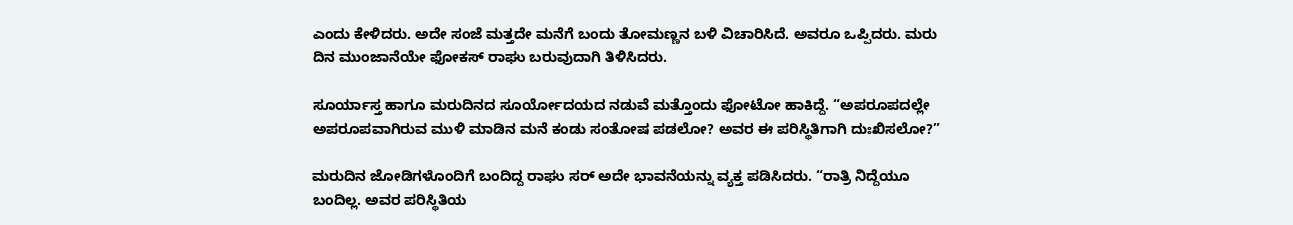ಎಂದು ಕೇಳಿದರು. ಅದೇ ಸಂಜೆ ಮತ್ತದೇ ಮನೆಗೆ ಬಂದು ತೋಮಣ್ಣನ ಬಳಿ ವಿಚಾರಿಸಿದೆ. ಅವರೂ ಒಪ್ಪಿದರು. ಮರು ದಿನ ಮುಂಜಾನೆಯೇ ಫೋಕಸ್ ರಾಘು ಬರುವುದಾಗಿ ತಿಳಿಸಿದರು.

ಸೂರ್ಯಾಸ್ತ ಹಾಗೂ ಮರುದಿನದ ಸೂರ್ಯೋದಯದ ನಡುವೆ ಮತ್ತೊಂದು ಫೋಟೋ ಹಾಕಿದ್ದೆ. “ಅಪರೂಪದಲ್ಲೇ ಅಪರೂಪವಾಗಿರುವ ಮುಳಿ ಮಾಡಿನ ಮನೆ ಕಂಡು ಸಂತೋಷ ಪಡಲೋ? ಅವರ ಈ ಪರಿಸ್ಥಿತಿಗಾಗಿ ದುಃಖಿಸಲೋ?”

ಮರುದಿನ ಜೋಡಿಗಳೊಂದಿಗೆ ಬಂದಿದ್ದ ರಾಘು ಸರ್ ಅದೇ ಭಾವನೆಯನ್ನು ವ್ಯಕ್ತ ಪಡಿಸಿದರು. “ರಾತ್ರಿ ನಿದ್ದೆಯೂ ಬಂದಿಲ್ಲ. ಅವರ ಪರಿಸ್ಥಿತಿಯ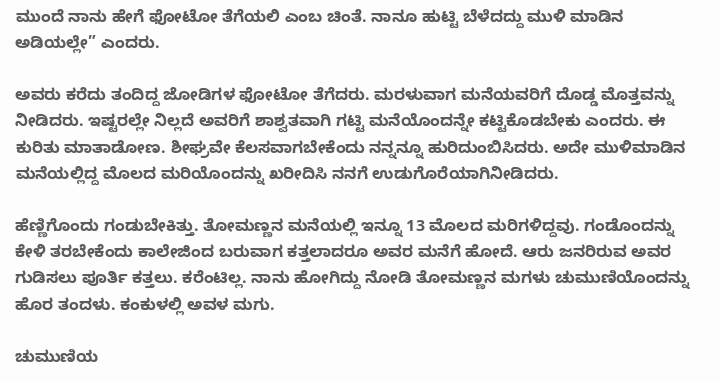ಮುಂದೆ ನಾನು ಹೇಗೆ ಫೋಟೋ ತೆಗೆಯಲಿ ಎಂಬ ಚಿಂತೆ. ನಾನೂ ಹುಟ್ಟಿ ಬೆಳೆದದ್ದು ಮುಳಿ ಮಾಡಿನ ಅಡಿಯಲ್ಲೇ” ಎಂದರು.

ಅವರು ಕರೆದು ತಂದಿದ್ದ ಜೋಡಿಗಳ ಫೋಟೋ ತೆಗೆದರು. ಮರಳುವಾಗ ಮನೆಯವರಿಗೆ ದೊಡ್ಡ ಮೊತ್ತವನ್ನು ನೀಡಿದರು. ಇಷ್ಟರಲ್ಲೇ ನಿಲ್ಲದೆ ಅವರಿಗೆ ಶಾಶ್ವತವಾಗಿ ಗಟ್ಟಿ ಮನೆಯೊಂದನ್ನೇ ಕಟ್ಟಿಕೊಡಬೇಕು ಎಂದರು. ಈ ಕುರಿತು ಮಾತಾಡೋಣ. ಶೀಘ್ರವೇ ಕೆಲಸವಾಗಬೇಕೆಂದು ನನ್ನನ್ನೂ ಹುರಿದುಂಬಿಸಿದರು. ಅದೇ ಮುಳಿ‌ಮಾಡಿನ ಮನೆಯಲ್ಲಿದ್ದ ಮೊಲದ ಮರಿಯೊಂದನ್ನು ಖರೀದಿಸಿ ನನಗೆ ಉಡುಗೊರೆಯಾಗಿ‌ನೀಡಿದರು.

ಹೆಣ್ಣಿಗೊಂದು ಗಂಡು‌ಬೇಕಿತ್ತು. ತೋಮಣ್ಣನ ಮನೆಯಲ್ಲಿ ಇನ್ನೂ 13 ಮೊಲದ ಮರಿಗಳಿದ್ದವು. ಗಂಡೊಂದನ್ನು ಕೇಳಿ ತರಬೇಕೆಂದು ಕಾಲೇಜಿಂದ ಬರುವಾಗ ಕತ್ತಲಾದರೂ ಅವರ ಮನೆಗೆ ಹೋದೆ. ಆರು ಜನರಿರುವ ಅವರ ಗುಡಿಸಲು ಪೂರ್ತಿ ಕತ್ತಲು. ಕರೆಂಟಿಲ್ಲ. ನಾನು ಹೋಗಿದ್ದು ನೋಡಿ ತೋಮಣ್ಣನ ಮಗಳು ಚುಮುಣಿಯೊಂದನ್ನು ಹೊರ ತಂದಳು. ಕಂಕುಳಲ್ಲಿ ಅವಳ ಮಗು.

ಚುಮುಣಿಯ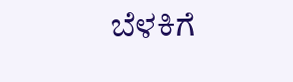ಬೆಳಕಿಗೆ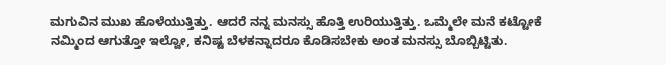ಮಗುವಿನ ಮುಖ ಹೊಳೆಯುತ್ತಿತ್ತು. ಆದರೆ ನನ್ನ ಮನಸ್ಸು ಹೊತ್ತಿ ಉರಿಯುತ್ತಿತ್ತು. ಒಮ್ಮೆಲೇ ಮನೆ ಕಟ್ಟೋಕೆ ನಮ್ಮಿಂದ ಆಗುತ್ತೋ ಇಲ್ವೋ, ಕನಿಷ್ಟ ಬೆಳಕನ್ನಾದರೂ ಕೊಡಿಸಬೇಕು ಅಂತ ಮನಸ್ಸು ಬೊಬ್ಬಿಟ್ಟಿತು.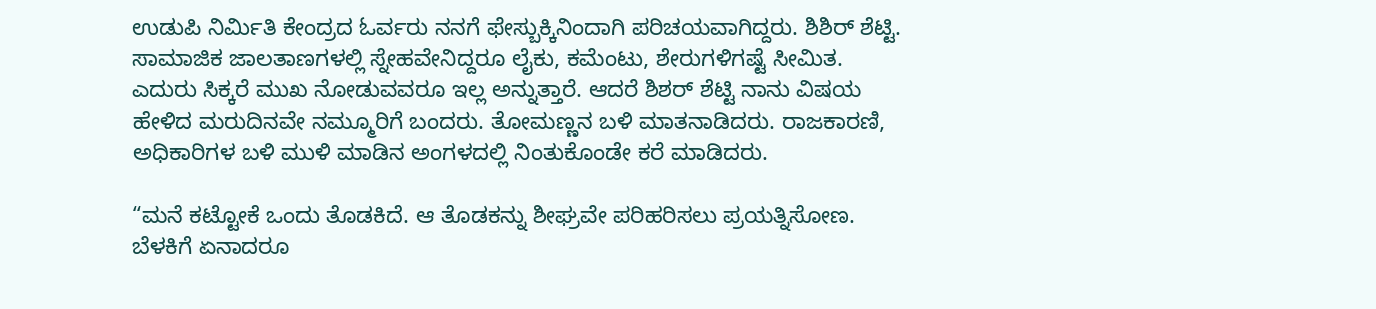ಉಡುಪಿ ನಿರ್ಮಿತಿ ಕೇಂದ್ರದ ಓರ್ವರು ನನಗೆ ಫೇಸ್ಬುಕ್ಕಿನಿಂದಾಗಿ ಪರಿಚಯವಾಗಿದ್ದರು. ಶಿಶಿರ್ ಶೆಟ್ಟಿ. ಸಾಮಾಜಿಕ ಜಾಲತಾಣಗಳಲ್ಲಿ ಸ್ನೇಹವೇನಿದ್ದರೂ ಲೈಕು, ಕಮೆಂಟು, ಶೇರುಗಳಿಗಷ್ಟೆ ಸೀಮಿತ. ಎದುರು ಸಿಕ್ಕರೆ ಮುಖ ನೋಡುವವರೂ ಇಲ್ಲ ಅನ್ನುತ್ತಾರೆ. ಆದರೆ ಶಿಶರ್ ಶೆಟ್ಟಿ ನಾನು ವಿಷಯ ಹೇಳಿದ ಮರುದಿನವೇ ನಮ್ಮೂರಿಗೆ ಬಂದರು. ತೋಮಣ್ಣನ ಬಳಿ ಮಾತನಾಡಿದರು. ರಾಜಕಾರಣಿ, ಅಧಿಕಾರಿಗಳ ಬಳಿ ಮುಳಿ ಮಾಡಿನ ಅಂಗಳದಲ್ಲಿ ನಿಂತುಕೊಂಡೇ ಕರೆ ಮಾಡಿದರು.

“ಮನೆ ಕಟ್ಟೋಕೆ ಒಂದು ತೊಡಕಿದೆ. ಆ ತೊಡಕನ್ನು ಶೀಘ್ರವೇ ಪರಿಹರಿಸಲು ಪ್ರಯತ್ನಿಸೋಣ. ಬೆಳಕಿಗೆ ಏನಾದರೂ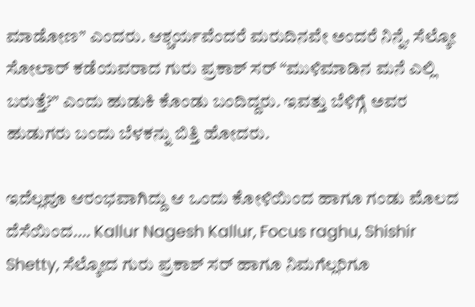ಮಾಡೋಣ” ಎಂದರು. ಆಶ್ಚರ್ಯವೆಂದರೆ ಮರುದಿನವೇ ಅಂದರೆ ನಿನ್ನೆ, ಸೆಲ್ಕೋ ಸೋಲಾರ್ ಕಡೆಯವರಾದ ಗುರು ಪ್ರಕಾಶ್ ಸರ್ “ಮುಳಿಮಾಡಿನ ಮನೆ ಎಲ್ಲಿ ಬರುತ್ತೆ?” ಎಂದು ಹುಡುಕಿ ಕೊಂಡು ಬಂದಿದ್ದರು. ಇವತ್ತು ಬೆಳಿಗ್ಗೆ ಅವರ ಹುಡುಗರು ಬಂದು ಬೆಳಕನ್ನು ಬಿತ್ತಿ ಹೋದರು.

ಇದೆಲ್ಲವೂ ಆರಂಭವಾಗಿದ್ದು ಆ ಒಂದು ಕೋಳಿಯಿಂದ ಹಾಗೂ ಗಂಡು ಮೊಲದ ದೆಸೆಯಿಂದ…. Kallur Nagesh Kallur, Focus raghu, Shishir Shetty, ಸೆಲ್ಕೋದ ಗುರು ಪ್ರಕಾಶ್ ಸರ್ ಹಾಗೂ ನಿಮಗೆಲ್ಲರಿಗೂ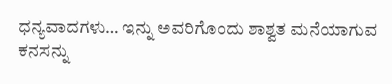ಧನ್ಯವಾದಗಳು… ಇನ್ನು ಅವರಿಗೊಂದು ಶಾಶ್ವತ ಮನೆಯಾಗುವ ಕನಸನ್ನು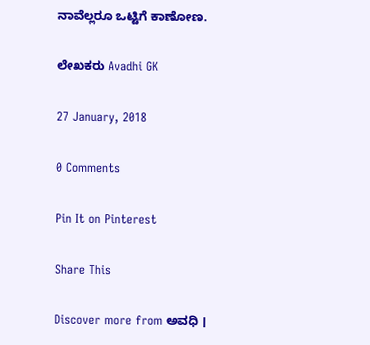ನಾವೆಲ್ಲರೂ ಒಟ್ಟಿಗೆ ಕಾಣೋಣ.

ಲೇಖಕರು Avadhi GK

27 January, 2018

0 Comments

Pin It on Pinterest

Share This

Discover more from ಅವಧಿ ।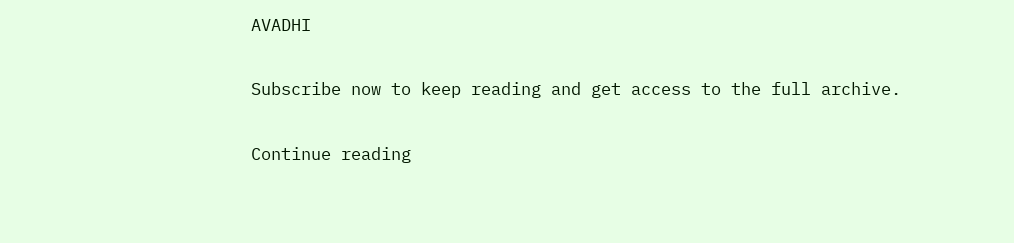AVADHI

Subscribe now to keep reading and get access to the full archive.

Continue reading